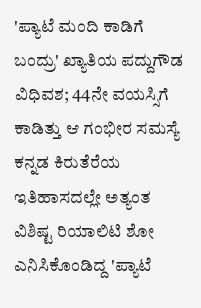'ಪ್ಯಾಟೆ ಮಂದಿ ಕಾಡಿಗೆ ಬಂದ್ರು' ಖ್ಯಾತಿಯ ಪದ್ದುಗೌಡ ವಿಧಿವಶ; 44ನೇ ವಯಸ್ಸಿಗೆ ಕಾಡಿತ್ತು ಆ ಗಂಭೀರ ಸಮಸ್ಯೆ
ಕನ್ನಡ ಕಿರುತೆರೆಯ ಇತಿಹಾಸದಲ್ಲೇ ಅತ್ಯಂತ ವಿಶಿಷ್ಟ ರಿಯಾಲಿಟಿ ಶೋ ಎನಿಸಿಕೊಂಡಿದ್ದ 'ಪ್ಯಾಟೆ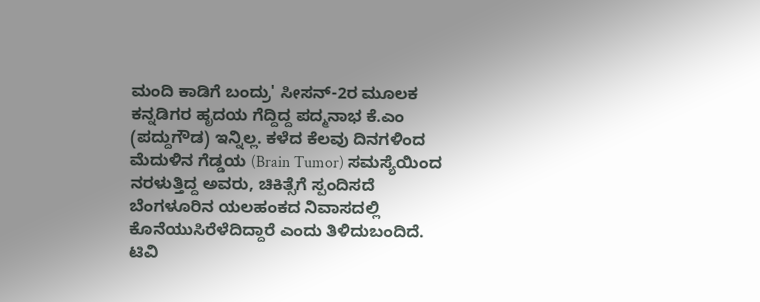ಮಂದಿ ಕಾಡಿಗೆ ಬಂದ್ರು' ಸೀಸನ್-2ರ ಮೂಲಕ ಕನ್ನಡಿಗರ ಹೃದಯ ಗೆದ್ದಿದ್ದ ಪದ್ಮನಾಭ ಕೆ.ಎಂ (ಪದ್ದುಗೌಡ) ಇನ್ನಿಲ್ಲ. ಕಳೆದ ಕೆಲವು ದಿನಗಳಿಂದ ಮೆದುಳಿನ ಗೆಡ್ಡಯ (Brain Tumor) ಸಮಸ್ಯೆಯಿಂದ ನರಳುತ್ತಿದ್ದ ಅವರು, ಚಿಕಿತ್ಸೆಗೆ ಸ್ಪಂದಿಸದೆ ಬೆಂಗಳೂರಿನ ಯಲಹಂಕದ ನಿವಾಸದಲ್ಲಿ ಕೊನೆಯುಸಿರೆಳೆದಿದ್ದಾರೆ ಎಂದು ತಿಳಿದುಬಂದಿದೆ.
ಟಿವಿ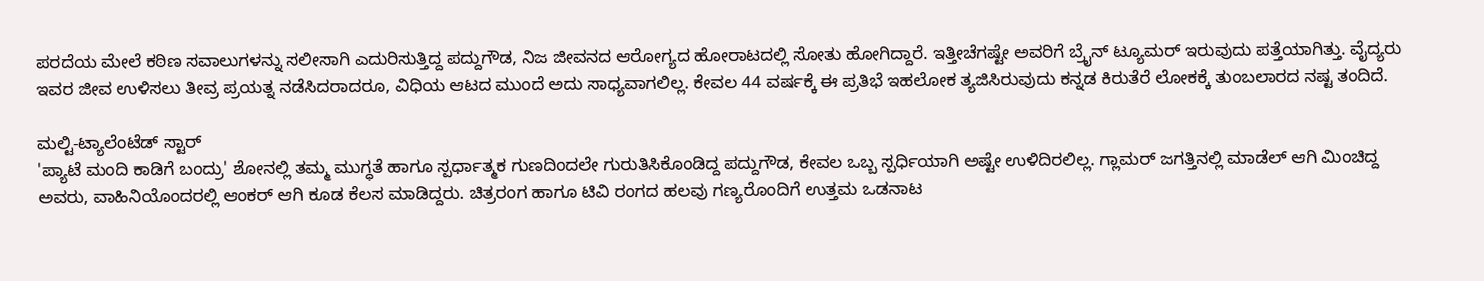ಪರದೆಯ ಮೇಲೆ ಕಠಿಣ ಸವಾಲುಗಳನ್ನು ಸಲೀಸಾಗಿ ಎದುರಿಸುತ್ತಿದ್ದ ಪದ್ದುಗೌಡ, ನಿಜ ಜೀವನದ ಆರೋಗ್ಯದ ಹೋರಾಟದಲ್ಲಿ ಸೋತು ಹೋಗಿದ್ದಾರೆ. ಇತ್ತೀಚೆಗಷ್ಟೇ ಅವರಿಗೆ ಬ್ರೈನ್ ಟ್ಯೂಮರ್ ಇರುವುದು ಪತ್ತೆಯಾಗಿತ್ತು. ವೈದ್ಯರು ಇವರ ಜೀವ ಉಳಿಸಲು ತೀವ್ರ ಪ್ರಯತ್ನ ನಡೆಸಿದರಾದರೂ, ವಿಧಿಯ ಆಟದ ಮುಂದೆ ಅದು ಸಾಧ್ಯವಾಗಲಿಲ್ಲ. ಕೇವಲ 44 ವರ್ಷಕ್ಕೆ ಈ ಪ್ರತಿಭೆ ಇಹಲೋಕ ತ್ಯಜಿಸಿರುವುದು ಕನ್ನಡ ಕಿರುತೆರೆ ಲೋಕಕ್ಕೆ ತುಂಬಲಾರದ ನಷ್ಟ ತಂದಿದೆ.

ಮಲ್ಟಿ-ಟ್ಯಾಲೆಂಟೆಡ್ ಸ್ಟಾರ್
'ಪ್ಯಾಟೆ ಮಂದಿ ಕಾಡಿಗೆ ಬಂದ್ರು' ಶೋನಲ್ಲಿ ತಮ್ಮ ಮುಗ್ಧತೆ ಹಾಗೂ ಸ್ಪರ್ಧಾತ್ಮಕ ಗುಣದಿಂದಲೇ ಗುರುತಿಸಿಕೊಂಡಿದ್ದ ಪದ್ದುಗೌಡ, ಕೇವಲ ಒಬ್ಬ ಸ್ಪರ್ಧಿಯಾಗಿ ಅಷ್ಟೇ ಉಳಿದಿರಲಿಲ್ಲ. ಗ್ಲಾಮರ್ ಜಗತ್ತಿನಲ್ಲಿ ಮಾಡೆಲ್ ಆಗಿ ಮಿಂಚಿದ್ದ ಅವರು, ವಾಹಿನಿಯೊಂದರಲ್ಲಿ ಆಂಕರ್ ಆಗಿ ಕೂಡ ಕೆಲಸ ಮಾಡಿದ್ದರು. ಚಿತ್ರರಂಗ ಹಾಗೂ ಟಿವಿ ರಂಗದ ಹಲವು ಗಣ್ಯರೊಂದಿಗೆ ಉತ್ತಮ ಒಡನಾಟ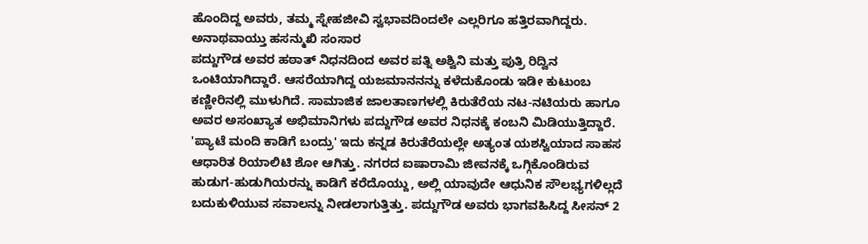ಹೊಂದಿದ್ದ ಅವರು, ತಮ್ಮ ಸ್ನೇಹಜೀವಿ ಸ್ವಭಾವದಿಂದಲೇ ಎಲ್ಲರಿಗೂ ಹತ್ತಿರವಾಗಿದ್ದರು.
ಅನಾಥವಾಯ್ತು ಹಸನ್ಮುಖಿ ಸಂಸಾರ
ಪದ್ದುಗೌಡ ಅವರ ಹಠಾತ್ ನಿಧನದಿಂದ ಅವರ ಪತ್ನಿ ಅಶ್ವಿನಿ ಮತ್ತು ಪುತ್ರಿ ರಿದ್ವಿನ ಒಂಟಿಯಾಗಿದ್ದಾರೆ. ಆಸರೆಯಾಗಿದ್ದ ಯಜಮಾನನನ್ನು ಕಳೆದುಕೊಂಡು ಇಡೀ ಕುಟುಂಬ ಕಣ್ಣೀರಿನಲ್ಲಿ ಮುಳುಗಿದೆ. ಸಾಮಾಜಿಕ ಜಾಲತಾಣಗಳಲ್ಲಿ ಕಿರುತೆರೆಯ ನಟ-ನಟಿಯರು ಹಾಗೂ ಅವರ ಅಸಂಖ್ಯಾತ ಅಭಿಮಾನಿಗಳು ಪದ್ದುಗೌಡ ಅವರ ನಿಧನಕ್ಕೆ ಕಂಬನಿ ಮಿಡಿಯುತ್ತಿದ್ದಾರೆ.
'ಪ್ಯಾಟೆ ಮಂದಿ ಕಾಡಿಗೆ ಬಂದ್ರು' ಇದು ಕನ್ನಡ ಕಿರುತೆರೆಯಲ್ಲೇ ಅತ್ಯಂತ ಯಶಸ್ವಿಯಾದ ಸಾಹಸ ಆಧಾರಿತ ರಿಯಾಲಿಟಿ ಶೋ ಆಗಿತ್ತು. ನಗರದ ಐಷಾರಾಮಿ ಜೀವನಕ್ಕೆ ಒಗ್ಗಿಕೊಂಡಿರುವ ಹುಡುಗ-ಹುಡುಗಿಯರನ್ನು ಕಾಡಿಗೆ ಕರೆದೊಯ್ದು, ಅಲ್ಲಿ ಯಾವುದೇ ಆಧುನಿಕ ಸೌಲಭ್ಯಗಳಿಲ್ಲದೆ ಬದುಕುಳಿಯುವ ಸವಾಲನ್ನು ನೀಡಲಾಗುತ್ತಿತ್ತು. ಪದ್ದುಗೌಡ ಅವರು ಭಾಗವಹಿಸಿದ್ದ ಸೀಸನ್ 2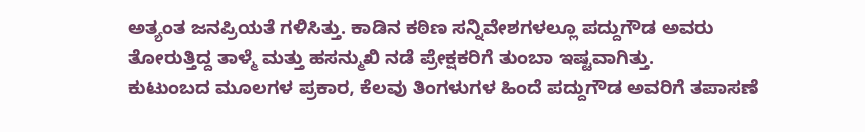ಅತ್ಯಂತ ಜನಪ್ರಿಯತೆ ಗಳಿಸಿತ್ತು. ಕಾಡಿನ ಕಠಿಣ ಸನ್ನಿವೇಶಗಳಲ್ಲೂ ಪದ್ದುಗೌಡ ಅವರು ತೋರುತ್ತಿದ್ದ ತಾಳ್ಮೆ ಮತ್ತು ಹಸನ್ಮುಖಿ ನಡೆ ಪ್ರೇಕ್ಷಕರಿಗೆ ತುಂಬಾ ಇಷ್ಟವಾಗಿತ್ತು.
ಕುಟುಂಬದ ಮೂಲಗಳ ಪ್ರಕಾರ, ಕೆಲವು ತಿಂಗಳುಗಳ ಹಿಂದೆ ಪದ್ದುಗೌಡ ಅವರಿಗೆ ತಪಾಸಣೆ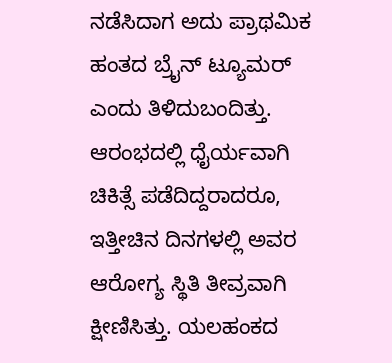ನಡೆಸಿದಾಗ ಅದು ಪ್ರಾಥಮಿಕ ಹಂತದ ಬ್ರೈನ್ ಟ್ಯೂಮರ್ ಎಂದು ತಿಳಿದುಬಂದಿತ್ತು. ಆರಂಭದಲ್ಲಿ ಧೈರ್ಯವಾಗಿ ಚಿಕಿತ್ಸೆ ಪಡೆದಿದ್ದರಾದರೂ, ಇತ್ತೀಚಿನ ದಿನಗಳಲ್ಲಿ ಅವರ ಆರೋಗ್ಯ ಸ್ಥಿತಿ ತೀವ್ರವಾಗಿ ಕ್ಷೀಣಿಸಿತ್ತು. ಯಲಹಂಕದ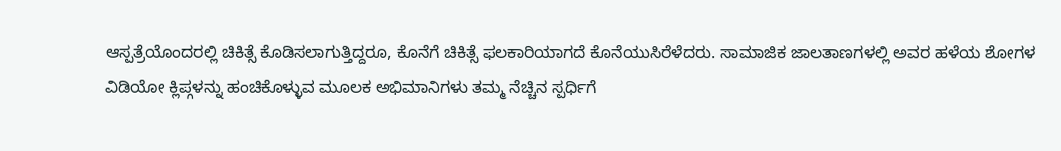ಆಸ್ಪತ್ರೆಯೊಂದರಲ್ಲಿ ಚಿಕಿತ್ಸೆ ಕೊಡಿಸಲಾಗುತ್ತಿದ್ದರೂ, ಕೊನೆಗೆ ಚಿಕಿತ್ಸೆ ಫಲಕಾರಿಯಾಗದೆ ಕೊನೆಯುಸಿರೆಳೆದರು. ಸಾಮಾಜಿಕ ಜಾಲತಾಣಗಳಲ್ಲಿ ಅವರ ಹಳೆಯ ಶೋಗಳ ವಿಡಿಯೋ ಕ್ಲಿಪ್ಗಳನ್ನು ಹಂಚಿಕೊಳ್ಳುವ ಮೂಲಕ ಅಭಿಮಾನಿಗಳು ತಮ್ಮ ನೆಚ್ಚಿನ ಸ್ಪರ್ಧಿಗೆ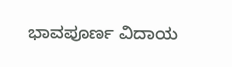ಭಾವಪೂರ್ಣ ವಿದಾಯ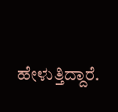ಹೇಳುತ್ತಿದ್ದಾರೆ.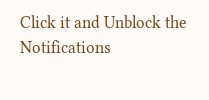Click it and Unblock the Notifications